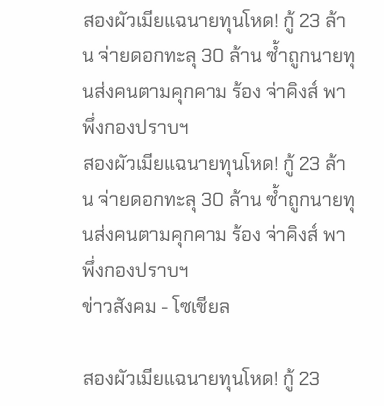สองผัวเมียแฉนายทุนโหด! กู้ 23 ล้าน จ่ายดอกทะลุ 30 ล้าน ซ้ำถูกนายทุนส่งคนตามคุกคาม ร้อง จ่าคิงส์ พาพึ่งกองปราบฯ
สองผัวเมียแฉนายทุนโหด! กู้ 23 ล้าน จ่ายดอกทะลุ 30 ล้าน ซ้ำถูกนายทุนส่งคนตามคุกคาม ร้อง จ่าคิงส์ พาพึ่งกองปราบฯ
ข่าวสังคม - โซเชียล

สองผัวเมียแฉนายทุนโหด! กู้ 23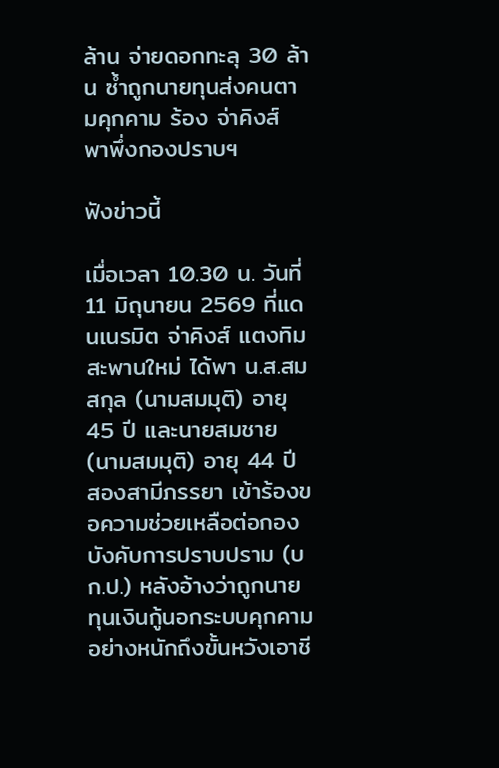ล้าน จ่ายดอกทะลุ 30 ล้าน ซ้ำถูกนายทุนส่งคนตามคุกคาม ร้อง จ่าคิงส์ พาพึ่งกองปราบฯ

ฟังข่าวนี้

เมื่อเวลา 10.30 น. วันที่ 11 มิถุนายน 2569 ที่แดนเนรมิต จ่าคิงส์ แตงทิม สะพานใหม่ ได้พา น.ส.สมสกุล (นามสมมุติ) อายุ 45 ปี และนายสมชาย (นามสมมุติ) อายุ 44 ปี สองสามีภรรยา เข้าร้องขอความช่วยเหลือต่อกองบังคับการปราบปราม (บก.ป.) หลังอ้างว่าถูกนายทุนเงินกู้นอกระบบคุกคามอย่างหนักถึงขั้นหวังเอาชี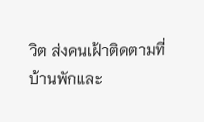วิต ส่งคนเฝ้าติดตามที่บ้านพักและ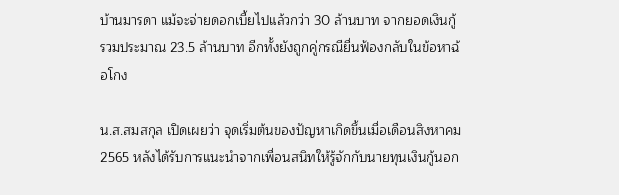บ้านมารดา แม้จะจ่ายดอกเบี้ยไปแล้วกว่า 30 ล้านบาท จากยอดเงินกู้รวมประมาณ 23.5 ล้านบาท อีกทั้งยังถูกคู่กรณียื่นฟ้องกลับในข้อหาฉ้อโกง

น.ส.สมสกุล เปิดเผยว่า จุดเริ่มต้นของปัญหาเกิดขึ้นเมื่อเดือนสิงหาคม 2565 หลังได้รับการแนะนำจากเพื่อนสนิทให้รู้จักกับนายทุนเงินกู้นอก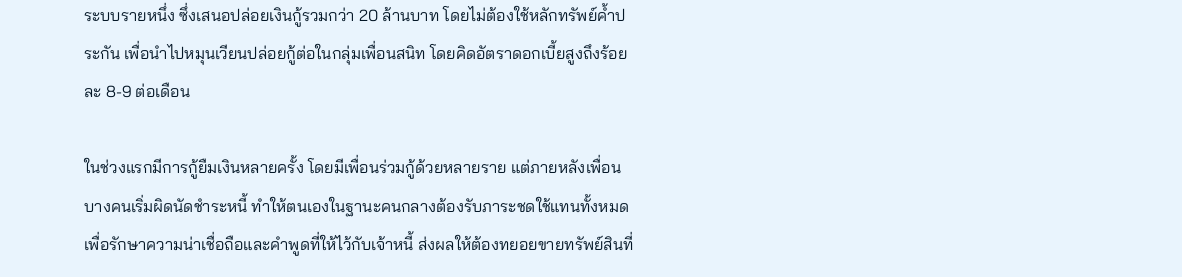ระบบรายหนึ่ง ซึ่งเสนอปล่อยเงินกู้รวมกว่า 20 ล้านบาท โดยไม่ต้องใช้หลักทรัพย์ค้ำประกัน เพื่อนำไปหมุนเวียนปล่อยกู้ต่อในกลุ่มเพื่อนสนิท โดยคิดอัตราดอกเบี้ยสูงถึงร้อยละ 8-9 ต่อเดือน

ในช่วงแรกมีการกู้ยืมเงินหลายครั้ง โดยมีเพื่อนร่วมกู้ด้วยหลายราย แต่ภายหลังเพื่อนบางคนเริ่มผิดนัดชำระหนี้ ทำให้ตนเองในฐานะคนกลางต้องรับภาระชดใช้แทนทั้งหมด เพื่อรักษาความน่าเชื่อถือและคำพูดที่ให้ไว้กับเจ้าหนี้ ส่งผลให้ต้องทยอยขายทรัพย์สินที่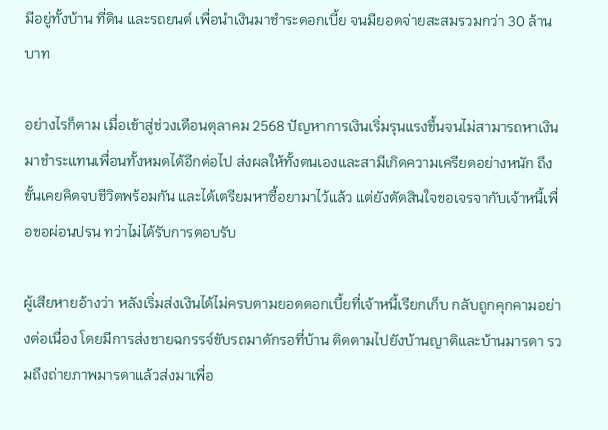มีอยู่ทั้งบ้าน ที่ดิน และรถยนต์ เพื่อนำเงินมาชำระดอกเบี้ย จนมียอดจ่ายสะสมรวมกว่า 30 ล้านบาท

อย่างไรก็ตาม เมื่อเข้าสู่ช่วงเดือนตุลาคม 2568 ปัญหาการเงินเริ่มรุนแรงขึ้นจนไม่สามารถหาเงินมาชำระแทนเพื่อนทั้งหมดได้อีกต่อไป ส่งผลให้ทั้งตนเองและสามีเกิดความเครียดอย่างหนัก ถึงขั้นเคยคิดจบชีวิตพร้อมกัน และได้เตรียมหาซื้อยามาไว้แล้ว แต่ยังตัดสินใจขอเจรจากับเจ้าหนี้เพื่อขอผ่อนปรน ทว่าไม่ได้รับการตอบรับ

ผู้เสียหายอ้างว่า หลังเริ่มส่งเงินได้ไม่ครบตามยอดดอกเบี้ยที่เจ้าหนี้เรียกเก็บ กลับถูกคุกคามอย่างต่อเนื่อง โดยมีการส่งชายฉกรรจ์ขับรถมาดักรอที่บ้าน ติดตามไปยังบ้านญาติและบ้านมารดา รวมถึงถ่ายภาพมารดาแล้วส่งมาเพื่อ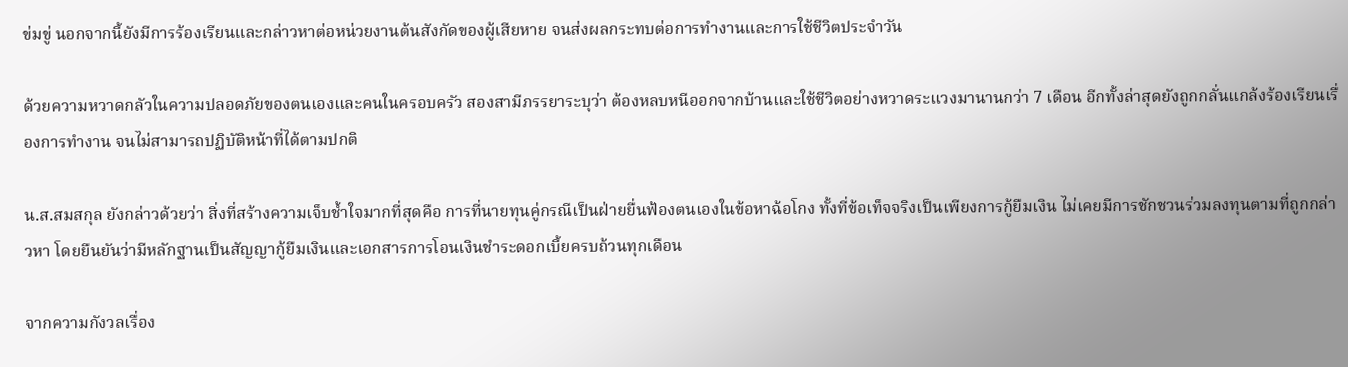ข่มขู่ นอกจากนี้ยังมีการร้องเรียนและกล่าวหาต่อหน่วยงานต้นสังกัดของผู้เสียหาย จนส่งผลกระทบต่อการทำงานและการใช้ชีวิตประจำวัน

ด้วยความหวาดกลัวในความปลอดภัยของตนเองและคนในครอบครัว สองสามีภรรยาระบุว่า ต้องหลบหนีออกจากบ้านและใช้ชีวิตอย่างหวาดระแวงมานานกว่า 7 เดือน อีกทั้งล่าสุดยังถูกกลั่นแกล้งร้องเรียนเรื่องการทำงาน จนไม่สามารถปฏิบัติหน้าที่ได้ตามปกติ

น.ส.สมสกุล ยังกล่าวด้วยว่า สิ่งที่สร้างความเจ็บช้ำใจมากที่สุดคือ การที่นายทุนคู่กรณีเป็นฝ่ายยื่นฟ้องตนเองในข้อหาฉ้อโกง ทั้งที่ข้อเท็จจริงเป็นเพียงการกู้ยืมเงิน ไม่เคยมีการชักชวนร่วมลงทุนตามที่ถูกกล่าวหา โดยยืนยันว่ามีหลักฐานเป็นสัญญากู้ยืมเงินและเอกสารการโอนเงินชำระดอกเบี้ยครบถ้วนทุกเดือน

จากความกังวลเรื่อง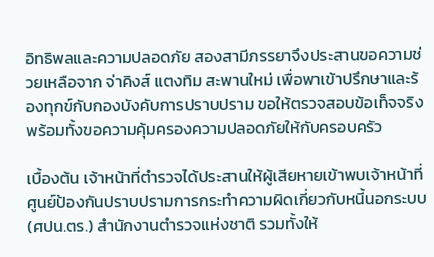อิทธิพลและความปลอดภัย สองสามีภรรยาจึงประสานขอความช่วยเหลือจาก จ่าคิงส์ แตงทิม สะพานใหม่ เพื่อพาเข้าปรึกษาและร้องทุกข์กับกองบังคับการปราบปราม ขอให้ตรวจสอบข้อเท็จจริง พร้อมทั้งขอความคุ้มครองความปลอดภัยให้กับครอบครัว

เบื้องต้น เจ้าหน้าที่ตำรวจได้ประสานให้ผู้เสียหายเข้าพบเจ้าหน้าที่ศูนย์ป้องกันปราบปรามการกระทำความผิดเกี่ยวกับหนี้นอกระบบ (ศปน.ตร.) สำนักงานตำรวจแห่งชาติ รวมทั้งให้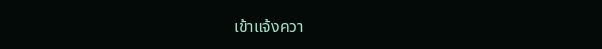เข้าแจ้งควา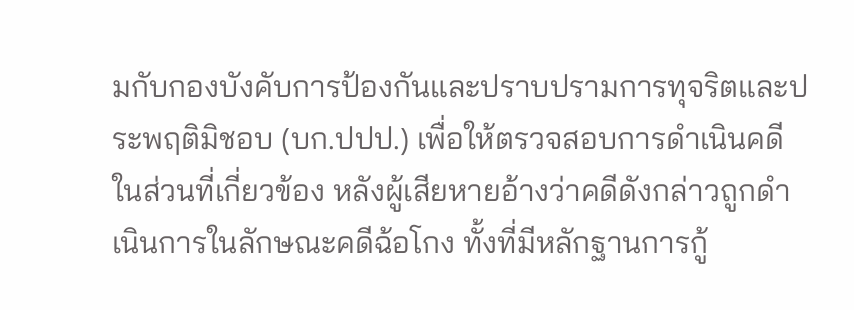มกับกองบังคับการป้องกันและปราบปรามการทุจริตและประพฤติมิชอบ (บก.ปปป.) เพื่อให้ตรวจสอบการดำเนินคดีในส่วนที่เกี่ยวข้อง หลังผู้เสียหายอ้างว่าคดีดังกล่าวถูกดำเนินการในลักษณะคดีฉ้อโกง ทั้งที่มีหลักฐานการกู้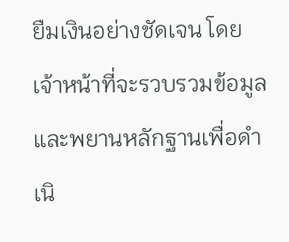ยืมเงินอย่างชัดเจน โดยเจ้าหน้าที่จะรวบรวมข้อมูลและพยานหลักฐานเพื่อดำเนิ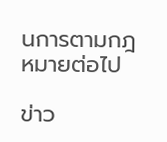นการตามกฎหมายต่อไป

ข่าว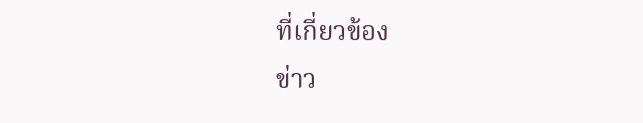ที่เกี่ยวข้อง
ข่าว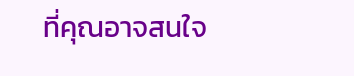ที่คุณอาจสนใจ